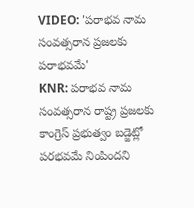VIDEO: 'పరాభవ నామ సంవత్సరాన ప్రజలకు పరాభవమే'
KNR: పరాభవ నామ సంవత్సరాన రాష్ట్ర ప్రజలకు కాంగ్రెస్ ప్రభుత్వం బడ్జెట్లో పరభవమే నింపిందని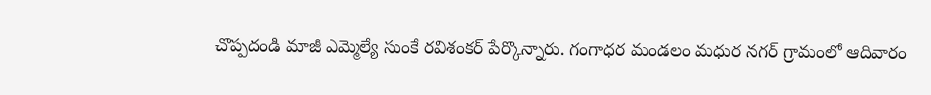చొప్పదండి మాజీ ఎమ్మెల్యే సుంకే రవిశంకర్ పేర్కొన్నారు. గంగాధర మండలం మధుర నగర్ గ్రామంలో ఆదివారం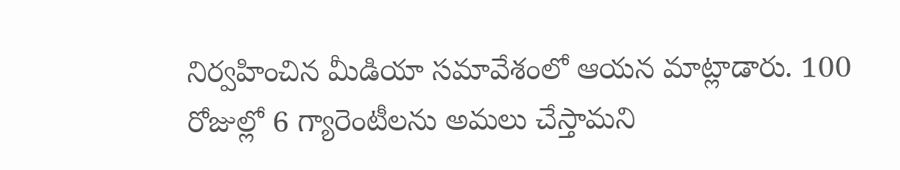నిర్వహించిన మీడియా సమావేశంలో ఆయన మాట్లాడారు. 100 రోజుల్లో 6 గ్యారెంటీలను అమలు చేస్తామని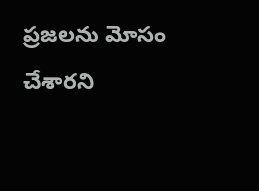ప్రజలను మోసం చేశారని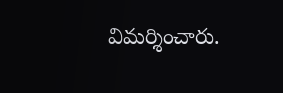విమర్శించారు.